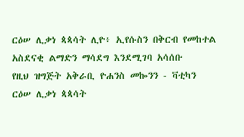ርዕሠ ሊቃነ ጳጳሳት ሊዮ፥ ኢየሱስን በቅርብ የመከተል አስደናቂ ልማድን ማሳደግ እንደሚገባ አሳሰቡ
የዚህ ዝግጅት አቅራቢ ዮሐንስ መኰንን - ቫቲካን
ርዕሠ ሊቃነ ጳጳሳት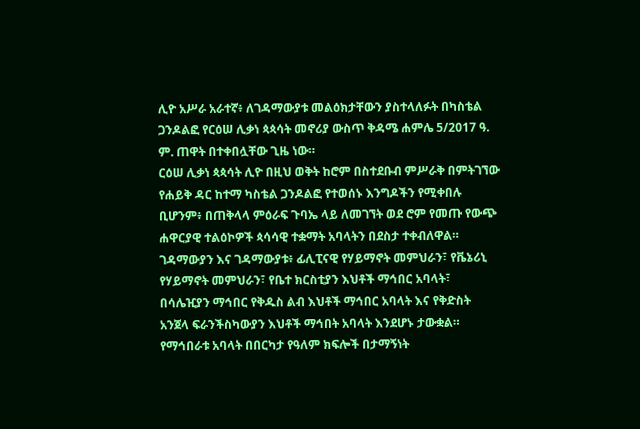ሊዮ አሥራ አራተኛ፥ ለገዳማውያቱ መልዕክታቸውን ያስተላለፉት በካስቴል ጋንዶልፎ የርዕሠ ሊቃነ ጳጳሳት መኖሪያ ውስጥ ቅዳሜ ሐምሌ 5/2017 ዓ. ም. ጠዋት በተቀበሏቸው ጊዜ ነው።
ርዕሠ ሊቃነ ጳጳሳት ሊዮ በዚህ ወቅት ከሮም በስተደቡብ ምሥራቅ በምትገኘው የሐይቅ ዳር ከተማ ካስቴል ጋንዶልፎ የተወሰኑ እንግዶችን የሚቀበሉ ቢሆንም፥ በጠቅላላ ምዕራፍ ጉባኤ ላይ ለመገኘት ወደ ሮም የመጡ የውጭ ሐዋርያዊ ተልዕኮዎች ጳሳሳዊ ተቋማት አባላትን በደስታ ተቀብለዋል። ገዳማውያን እና ገዳማውያቱ፥ ፊሊፒናዊ የሃይማኖት መምህራን፣ የቬኔሪኒ የሃይማኖት መምህራን፣ የቤተ ክርስቲያን እህቶች ማኅበር አባላት፣ በሳሌዢያን ማኅበር የቅዱስ ልብ እህቶች ማኅበር አባላት እና የቅድስት አንጀላ ፍራንችስካውያን እህቶች ማኅበት አባላት እንደሆኑ ታውቋል።
የማኅበራቱ አባላት በበርካታ የዓለም ክፍሎች በታማኝነት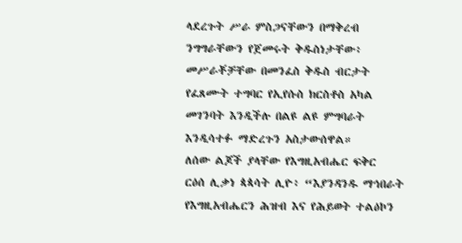ላደረጉት ሥራ ምስጋናቸውን በማቅረብ ንግግራቸውን የጀመሩት ቅዱስነታቸው፥ መሥራቾቻቸው በመንፈስ ቅዱስ ብርታት የፈጸሙት ተግባር የኢየሱስ ክርስቶስ አካል መገንባት እንዲችሉ በልዩ ልዩ ምግባራት እንዲሳተፉ ማድረጉን አስታውሰዋል።
ለሰው ልጆች ያላቸው የእግዚአብሔር ፍቅር
ርዕሰ ሊቃነ ጳጳሳት ሊዮ፥ “እያንዳንዱ ማኅበራት የእግዚአብሔርን ሕዝብ እና የሕይወት ተልዕኮን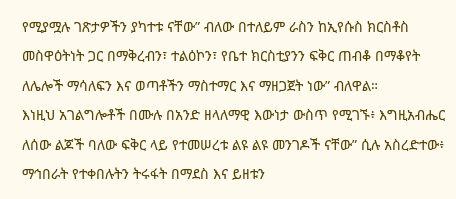የሚያሟሉ ገጽታዎችን ያካተቱ ናቸው” ብለው በተለይም ራስን ከኢየሱስ ክርስቶስ መስዋዕትነት ጋር በማቅረብን፣ ተልዕኮን፣ የቤተ ክርስቲያንን ፍቅር ጠብቆ በማቆየት ለሌሎች ማሳለፍን እና ወጣቶችን ማስተማር እና ማዘጋጀት ነው” ብለዋል።
እነዚህ አገልግሎቶች በሙሉ በአንድ ዘላለማዊ እውነታ ውስጥ የሚገኙ፥ እግዚአብሔር ለሰው ልጆች ባለው ፍቅር ላይ የተመሠረቱ ልዩ ልዩ መንገዶች ናቸው” ሲሉ አስረድተው፥ ማኅበራት የተቀበሉትን ትሩፋት በማደስ እና ይዘቱን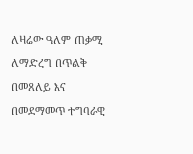ለዛሬው ዓለም ጠቃሚ ለማድረግ በጥልቅ በመጸለይ እና በመደማመጥ ተግባራዊ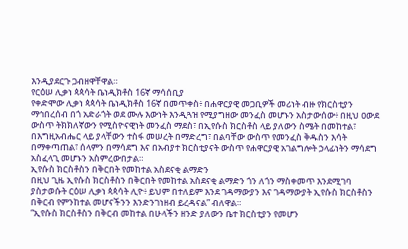እንዲያደርጉ ጋብዘዋቸዋል።
የርዕሠ ሊቃነ ጳጳሳት ቤነዲክቶስ 16ኛ ማሳሰቢያ
የቀድሞው ሊቃነ ጳጳሳት ቤነዲክቶስ 16ኛ በመጥቀስ፥ በሐዋርያዊ መጋቢዎች መሪነት ብዙ የክርስቲያን ማኅበረሰብ በጎ አድራጎት ወደ ሙሉ እውነት እንዲጓዝ የሚያግዘው መንፈስ መሆኑን አስታውሰው፥ በዚህ ዐውደ ውስጥ ትክክለኛውን የሚስዮናዊነት መንፈስ ማደስ፣ በኢየሱስ ክርስቶስ ላይ ያለውን ስሜት በመከተል፣ በእግዚአብሔር ላይ ያላቸውን ተስፋ መሠረት በማድረግ፣ በልባቸው ውስጥ የመንፈስ ቅዱስን እሳት በማቀጣጠል፣ ሰላምን በማሳደግ እና በአብያተ ክርስቲያናት ውስጥ የሐዋርያዊ አገልግሎት ኃላፊነትን ማሳደግ አስፈላጊ መሆኑን አስምረውበታል።
ኢየሱስ ክርስቶስን በቅርበት የመከተል አስደናቂ ልማድን
በዚህ ጊዜ ኢየሱስ ክርስቶስን በቅርበት የመከተል አስደናቂ ልማድን ጎን ለጎን ማስቀመጥ እንደሚገባ ያስታወሱት ርዕሠ ሊቃነ ጳጳሳት ሊዮ፥ ይህም በተለይም እንደ ገዳማውያን እና ገዳማውያት ኢየሱስ ክርስቶስን በቅርብ የምንከተል መሆናችንን እንድንገነዘብ ይረዳናል” ብለዋል።
“ኢየሱስ ክርስቶስን በቅርብ መከተል በሁላችን ዘንድ ያለውን ቤተ ክርስቲያን የመሆን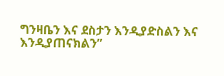ግንዛቤን እና ደስታን እንዲያድስልን እና እንዲያጠናክልን”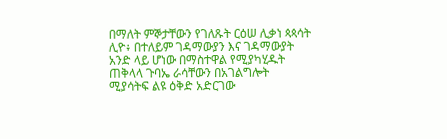በማለት ምኞታቸውን የገለጹት ርዕሠ ሊቃነ ጳጳሳት ሊዮ፥ በተለይም ገዳማውያን እና ገዳማውያት አንድ ላይ ሆነው በማስተዋል የሚያካሂዱት ጠቅላላ ጉባኤ ራሳቸውን በአገልግሎት ሚያሳትፍ ልዩ ዕቅድ አድርገው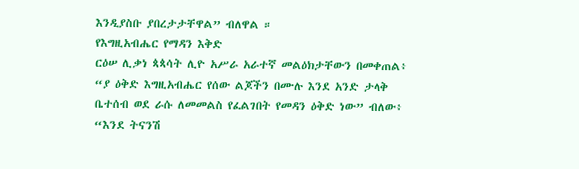እንዲያስቡ ያበረታታቸዋል” ብለዋል ።
የእግዚአብሔር የማዳን እቅድ
ርዕሠ ሊቃነ ጳጳሳት ሊዮ አሥራ አራተኛ መልዕክታቸውን በመቀጠል፥ “ያ ዕቅድ እግዚአብሔር የሰው ልጆችን በሙሉ እንደ አንድ ታላቅ ቤተሰብ ወደ ራሱ ለመመልስ የፈልገበት የመዳን ዕቅድ ነው” ብለው፥ “እንደ ትናንሽ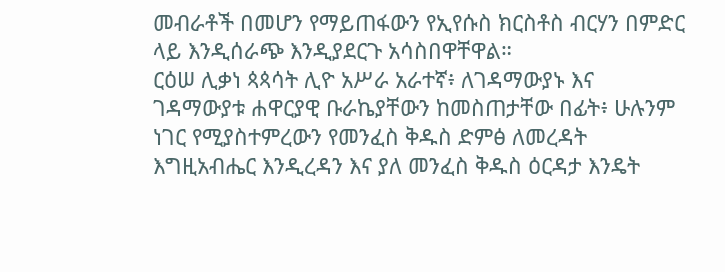መብራቶች በመሆን የማይጠፋውን የኢየሱስ ክርስቶስ ብርሃን በምድር ላይ እንዲሰራጭ እንዲያደርጉ አሳስበዋቸዋል።
ርዕሠ ሊቃነ ጳጳሳት ሊዮ አሥራ አራተኛ፥ ለገዳማውያኑ እና ገዳማውያቱ ሐዋርያዊ ቡራኬያቸውን ከመስጠታቸው በፊት፥ ሁሉንም ነገር የሚያስተምረውን የመንፈስ ቅዱስ ድምፅ ለመረዳት እግዚአብሔር እንዲረዳን እና ያለ መንፈስ ቅዱስ ዕርዳታ እንዴት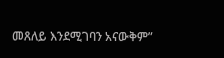መጸለይ እንደሚገባን አናውቅም”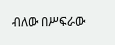ብለው በሥፍራው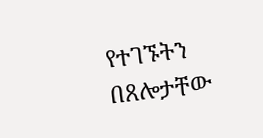የተገኙትን በጸሎታቸው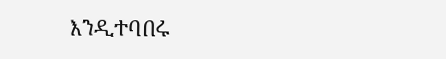እንዲተባበሩ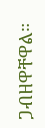ጋብዘዋቸዋል።